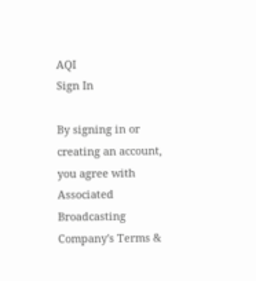AQI
Sign In

By signing in or creating an account, you agree with Associated Broadcasting Company's Terms &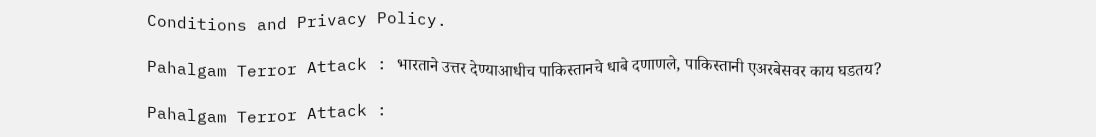Conditions and Privacy Policy.

Pahalgam Terror Attack : भारताने उत्तर देण्याआधीच पाकिस्तानचे धाबे दणाणले, पाकिस्तानी एअरबेसवर काय घडतय?

Pahalgam Terror Attack :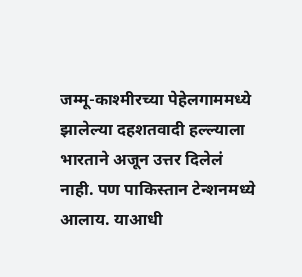जम्मू-काश्मीरच्या पेहेलगाममध्ये झालेल्या दहशतवादी हल्ल्याला भारताने अजून उत्तर दिलेलं नाही. पण पाकिस्तान टेन्शनमध्ये आलाय. याआधी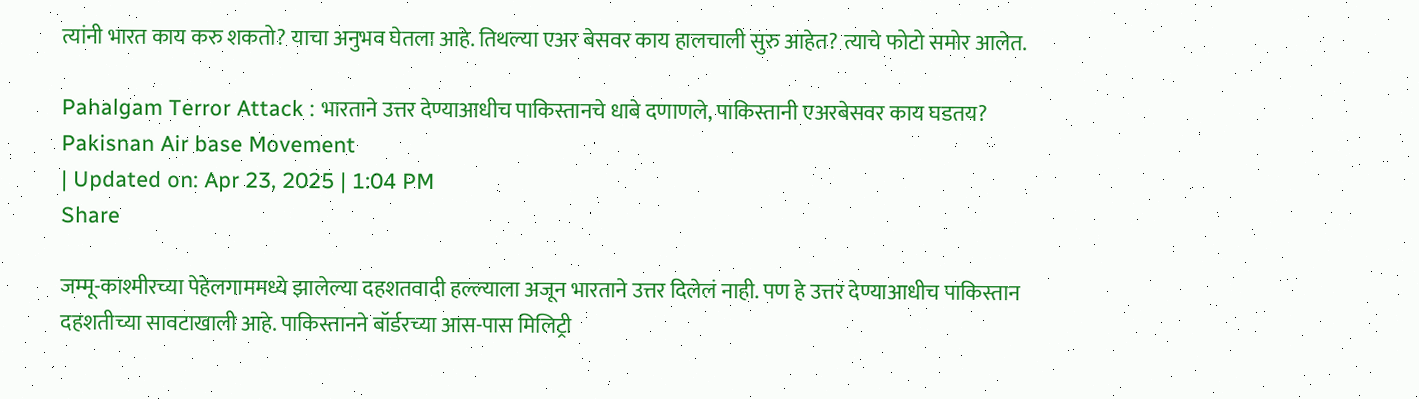त्यांनी भारत काय करु शकतो? याचा अनुभव घेतला आहे. तिथल्या एअर बेसवर काय हालचाली सुरु आहेत? त्याचे फोटो समोर आलेत.

Pahalgam Terror Attack : भारताने उत्तर देण्याआधीच पाकिस्तानचे धाबे दणाणले, पाकिस्तानी एअरबेसवर काय घडतय?
Pakisnan Air base Movement
| Updated on: Apr 23, 2025 | 1:04 PM
Share

जम्मू-काश्मीरच्या पेहेलगाममध्ये झालेल्या दहशतवादी हल्ल्याला अजून भारताने उत्तर दिलेलं नाही. पण हे उत्तर देण्याआधीच पाकिस्तान दहशतीच्या सावटाखाली आहे. पाकिस्तानने बॉर्डरच्या आस-पास मिलिट्री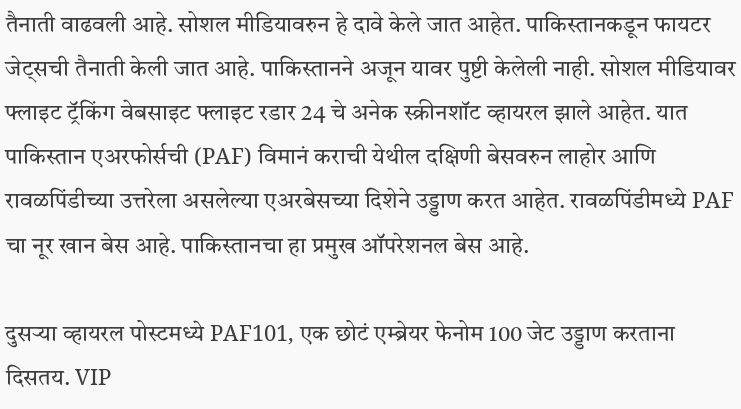तैनाती वाढवली आहे. सोशल मीडियावरुन हे दावे केले जात आहेत. पाकिस्तानकडून फायटर जेट्सची तैनाती केली जात आहे. पाकिस्तानने अजून यावर पुष्टी केलेली नाही. सोशल मीडियावर फ्लाइट ट्रॅकिंग वेबसाइट फ्लाइट रडार 24 चे अनेक स्क्रीनशॉट व्हायरल झाले आहेत. यात पाकिस्तान एअरफोर्सची (PAF) विमानं कराची येथील दक्षिणी बेसवरुन लाहोर आणि रावळपिंडीच्या उत्तरेला असलेल्या एअरबेसच्या दिशेने उड्डाण करत आहेत. रावळपिंडीमध्ये PAF चा नूर खान बेस आहे. पाकिस्तानचा हा प्रमुख ऑपरेशनल बेस आहे.

दुसऱ्या व्हायरल पोस्टमध्ये PAF101, एक छोटं एम्ब्रेयर फेनोम 100 जेट उड्डाण करताना दिसतय. VIP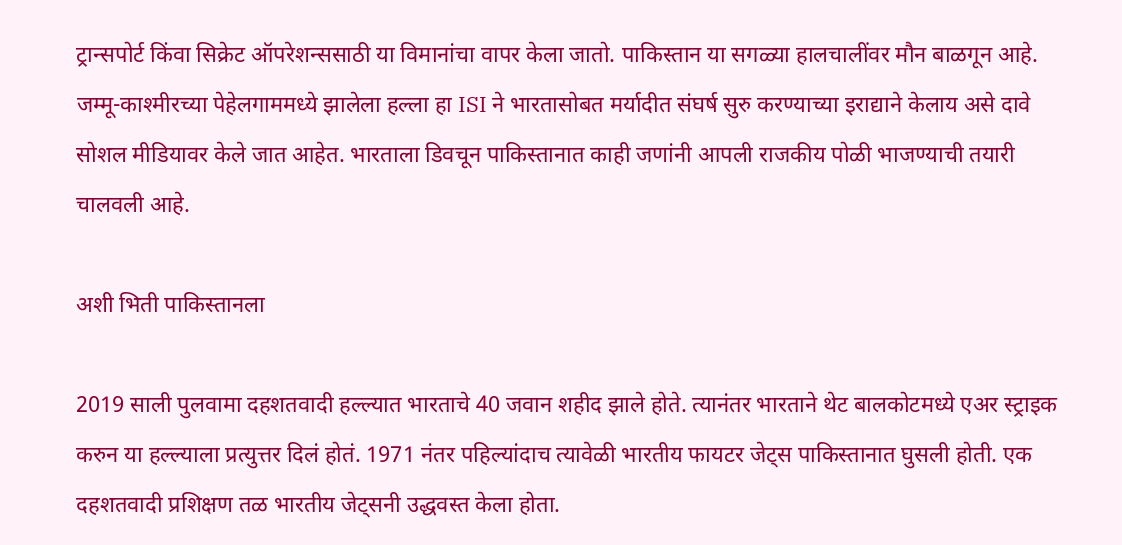ट्रान्सपोर्ट किंवा सिक्रेट ऑपरेशन्ससाठी या विमानांचा वापर केला जातो. पाकिस्तान या सगळ्या हालचालींवर मौन बाळगून आहे. जम्मू-काश्मीरच्या पेहेलगाममध्ये झालेला हल्ला हा ISI ने भारतासोबत मर्यादीत संघर्ष सुरु करण्याच्या इराद्याने केलाय असे दावे सोशल मीडियावर केले जात आहेत. भारताला डिवचून पाकिस्तानात काही जणांनी आपली राजकीय पोळी भाजण्याची तयारी चालवली आहे.

अशी भिती पाकिस्तानला

2019 साली पुलवामा दहशतवादी हल्ल्यात भारताचे 40 जवान शहीद झाले होते. त्यानंतर भारताने थेट बालकोटमध्ये एअर स्ट्राइक करुन या हल्ल्याला प्रत्युत्तर दिलं होतं. 1971 नंतर पहिल्यांदाच त्यावेळी भारतीय फायटर जेट्स पाकिस्तानात घुसली होती. एक दहशतवादी प्रशिक्षण तळ भारतीय जेट्सनी उद्धवस्त केला होता.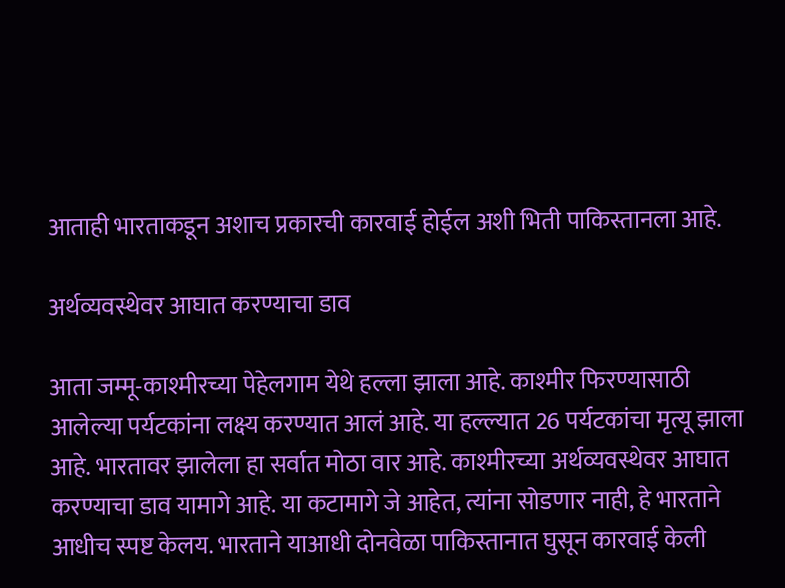आताही भारताकडून अशाच प्रकारची कारवाई होईल अशी भिती पाकिस्तानला आहे.

अर्थव्यवस्थेवर आघात करण्याचा डाव

आता जम्मू-काश्मीरच्या पेहेलगाम येथे हल्ला झाला आहे. काश्मीर फिरण्यासाठी आलेल्या पर्यटकांना लक्ष्य करण्यात आलं आहे. या हल्ल्यात 26 पर्यटकांचा मृत्यू झाला आहे. भारतावर झालेला हा सर्वात मोठा वार आहे. काश्मीरच्या अर्थव्यवस्थेवर आघात करण्याचा डाव यामागे आहे. या कटामागे जे आहेत, त्यांना सोडणार नाही, हे भारताने आधीच स्पष्ट केलय. भारताने याआधी दोनवेळा पाकिस्तानात घुसून कारवाई केली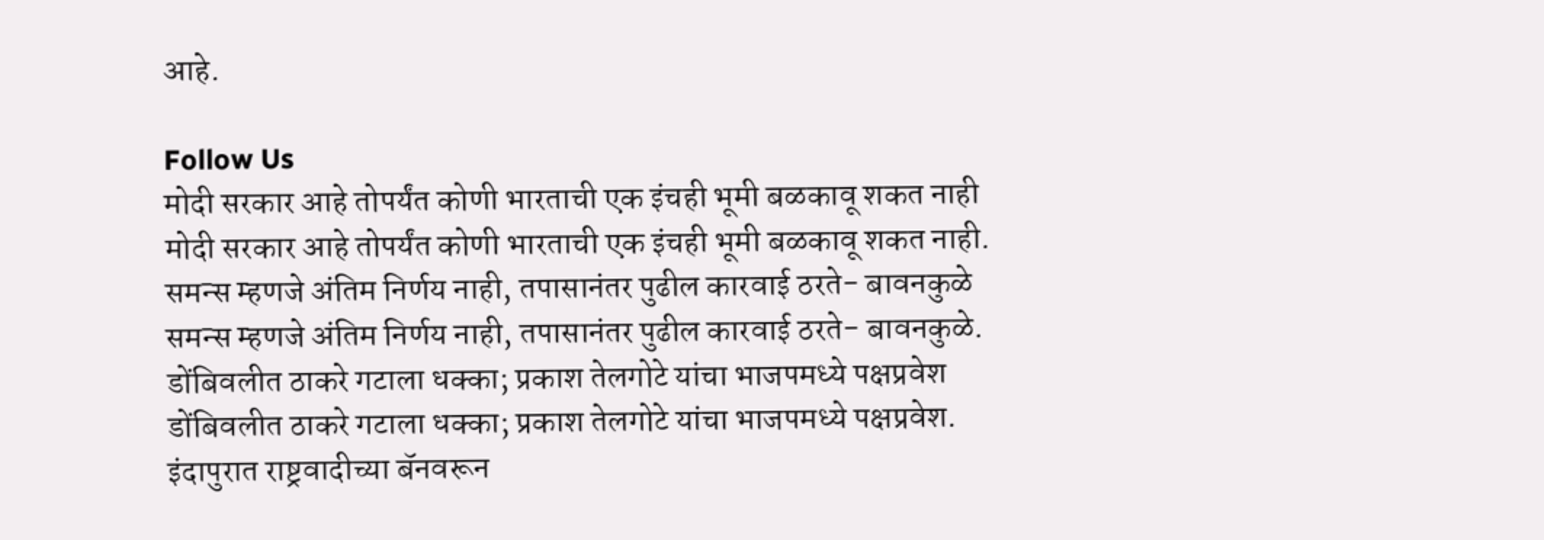आहे.

Follow Us
मोदी सरकार आहे तोपर्यंत कोणी भारताची एक इंचही भूमी बळकावू शकत नाही
मोदी सरकार आहे तोपर्यंत कोणी भारताची एक इंचही भूमी बळकावू शकत नाही.
समन्स म्हणजे अंतिम निर्णय नाही, तपासानंतर पुढील कारवाई ठरते- बावनकुळे
समन्स म्हणजे अंतिम निर्णय नाही, तपासानंतर पुढील कारवाई ठरते- बावनकुळे.
डोंबिवलीत ठाकरे गटाला धक्का; प्रकाश तेलगोटे यांचा भाजपमध्ये पक्षप्रवेश
डोंबिवलीत ठाकरे गटाला धक्का; प्रकाश तेलगोटे यांचा भाजपमध्ये पक्षप्रवेश.
इंदापुरात राष्ट्रवादीच्या बॅनवरून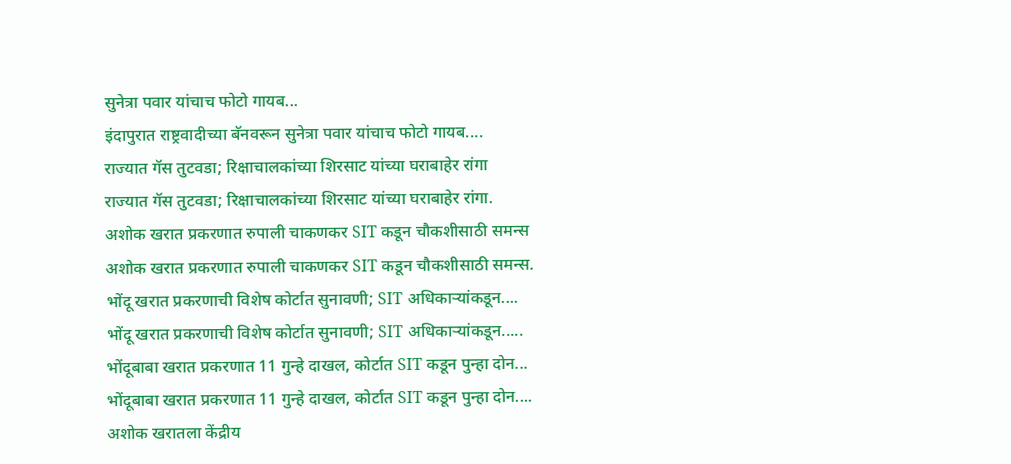सुनेत्रा पवार यांचाच फोटो गायब...
इंदापुरात राष्ट्रवादीच्या बॅनवरून सुनेत्रा पवार यांचाच फोटो गायब....
राज्यात गॅस तुटवडा; रिक्षाचालकांच्या शिरसाट यांच्या घराबाहेर रांगा
राज्यात गॅस तुटवडा; रिक्षाचालकांच्या शिरसाट यांच्या घराबाहेर रांगा.
अशोक खरात प्रकरणात रुपाली चाकणकर SIT कडून चौकशीसाठी समन्स
अशोक खरात प्रकरणात रुपाली चाकणकर SIT कडून चौकशीसाठी समन्स.
भोंदू खरात प्रकरणाची विशेष कोर्टात सुनावणी; SIT अधिकाऱ्यांकडून....
भोंदू खरात प्रकरणाची विशेष कोर्टात सुनावणी; SIT अधिकाऱ्यांकडून.....
भोंदूबाबा खरात प्रकरणात 11 गुन्हे दाखल, कोर्टात SIT कडून पुन्हा दोन...
भोंदूबाबा खरात प्रकरणात 11 गुन्हे दाखल, कोर्टात SIT कडून पुन्हा दोन....
अशोक खरातला केंद्रीय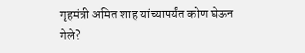गृहमंत्री अमित शाह यांच्यापर्यंत कोण घेऊन गेले?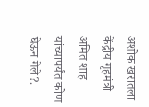अशोक खरातला केंद्रीय गृहमंत्री अमित शाह यांच्यापर्यंत कोण घेऊन गेले?.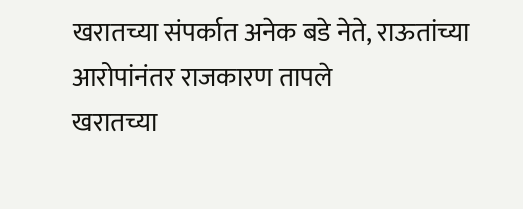खरातच्या संपर्कात अनेक बडे नेते, राऊतांच्या आरोपांनंतर राजकारण तापले
खरातच्या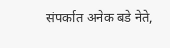संपर्कात अनेक बडे नेते,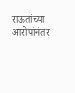राऊतांच्या आरोपांनंतर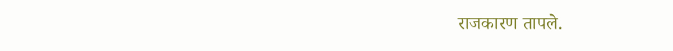राजकारण तापले.